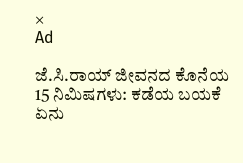×
Ad

ಜೆ.ಸಿ.ರಾಯ್ ಜೀವನದ ಕೊನೆಯ 15 ನಿಮಿಷಗಳು: ಕಡೆಯ ಬಯಕೆ ಏನು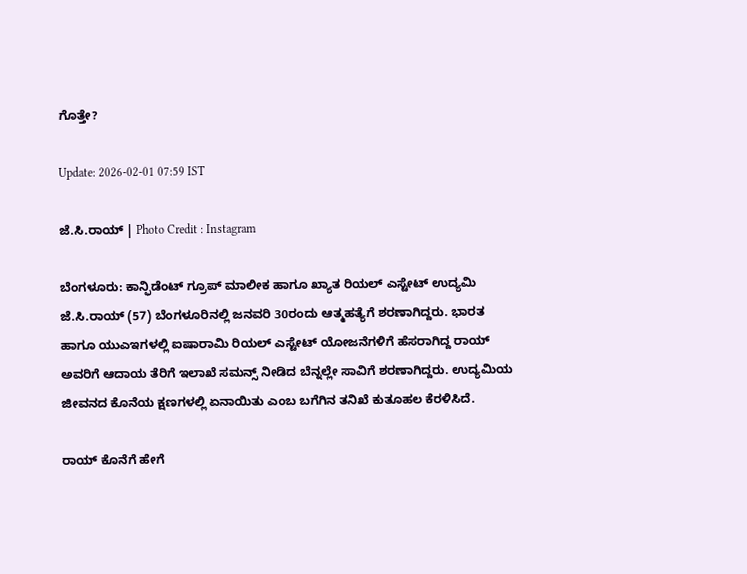ಗೊತ್ತೇ?

Update: 2026-02-01 07:59 IST

ಜೆ.ಸಿ.ರಾಯ್ | Photo Credit : Instagram

ಬೆಂಗಳೂರು: ಕಾನ್ಫಿಡೆಂಟ್ ಗ್ರೂಪ್ ಮಾಲೀಕ ಹಾಗೂ ಖ್ಯಾತ ರಿಯಲ್ ಎಸ್ಟೇಟ್ ಉದ್ಯಮಿ ಜೆ.ಸಿ.ರಾಯ್ (57) ಬೆಂಗಳೂರಿನಲ್ಲಿ ಜನವರಿ 30ರಂದು ಆತ್ಮಹತ್ಯೆಗೆ ಶರಣಾಗಿದ್ದರು. ಭಾರತ ಹಾಗೂ ಯುಎಇಗಳಲ್ಲಿ ಐಷಾರಾಮಿ ರಿಯಲ್ ಎಸ್ಟೇಟ್ ಯೋಜನೆಗಳಿಗೆ ಹೆಸರಾಗಿದ್ದ ರಾಯ್ ಅವರಿಗೆ ಆದಾಯ ತೆರಿಗೆ ಇಲಾಖೆ ಸಮನ್ಸ್ ನೀಡಿದ ಬೆನ್ನಲ್ಲೇ ಸಾವಿಗೆ ಶರಣಾಗಿದ್ದರು. ಉದ್ಯಮಿಯ ಜೀವನದ ಕೊನೆಯ ಕ್ಷಣಗಳಲ್ಲಿ ಏನಾಯಿತು ಎಂಬ ಬಗೆಗಿನ ತನಿಖೆ ಕುತೂಹಲ ಕೆರಳಿಸಿದೆ.

ರಾಯ್ ಕೊನೆಗೆ ಹೇಗೆ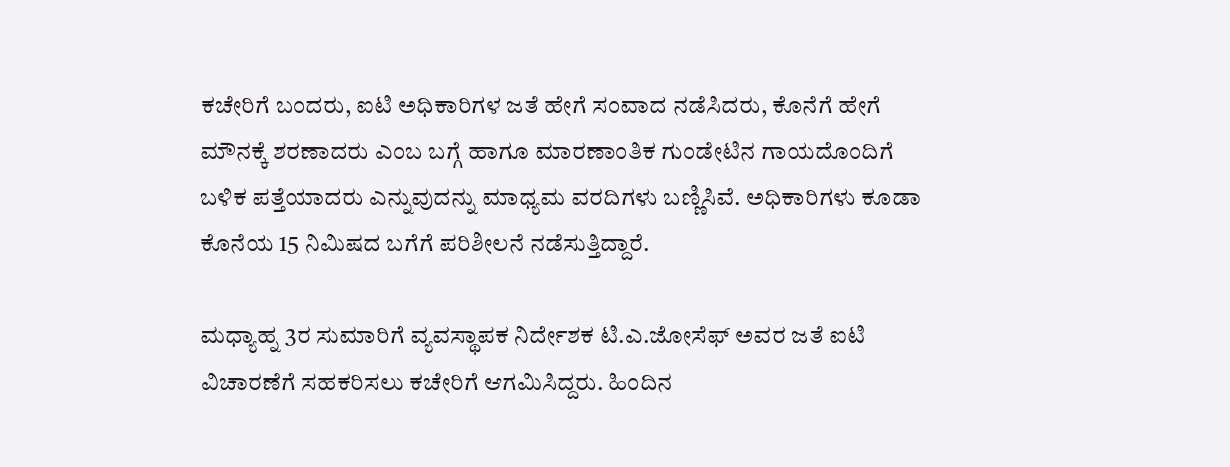ಕಚೇರಿಗೆ ಬಂದರು, ಐಟಿ ಅಧಿಕಾರಿಗಳ ಜತೆ ಹೇಗೆ ಸಂವಾದ ನಡೆಸಿದರು, ಕೊನೆಗೆ ಹೇಗೆ ಮೌನಕ್ಕೆ ಶರಣಾದರು ಎಂಬ ಬಗ್ಗೆ ಹಾಗೂ ಮಾರಣಾಂತಿಕ ಗುಂಡೇಟಿನ ಗಾಯದೊಂದಿಗೆ ಬಳಿಕ ಪತ್ತೆಯಾದರು ಎನ್ನುವುದನ್ನು ಮಾಧ್ಯಮ ವರದಿಗಳು ಬಣ್ಣಿಸಿವೆ. ಅಧಿಕಾರಿಗಳು ಕೂಡಾ ಕೊನೆಯ 15 ನಿಮಿಷದ ಬಗೆಗೆ ಪರಿಶೀಲನೆ ನಡೆಸುತ್ತಿದ್ದಾರೆ.

ಮಧ್ಯಾಹ್ನ 3ರ ಸುಮಾರಿಗೆ ವ್ಯವಸ್ಥಾಪಕ ನಿರ್ದೇಶಕ ಟಿ.ಎ.ಜೋಸೆಫ್ ಅವರ ಜತೆ ಐಟಿ ವಿಚಾರಣೆಗೆ ಸಹಕರಿಸಲು ಕಚೇರಿಗೆ ಆಗಮಿಸಿದ್ದರು. ಹಿಂದಿನ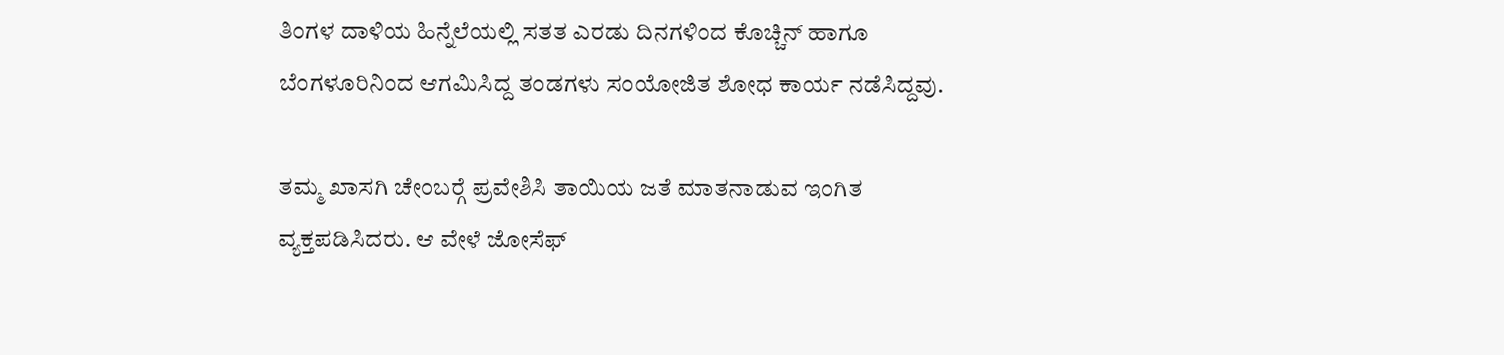ತಿಂಗಳ ದಾಳಿಯ ಹಿನ್ನೆಲೆಯಲ್ಲಿ ಸತತ ಎರಡು ದಿನಗಳಿಂದ ಕೊಚ್ಚಿನ್ ಹಾಗೂ ಬೆಂಗಳೂರಿನಿಂದ ಆಗಮಿಸಿದ್ದ ತಂಡಗಳು ಸಂಯೋಜಿತ ಶೋಧ ಕಾರ್ಯ ನಡೆಸಿದ್ದವು.

ತಮ್ಮ ಖಾಸಗಿ ಚೇಂಬರ್‍ಗೆ ಪ್ರವೇಶಿಸಿ ತಾಯಿಯ ಜತೆ ಮಾತನಾಡುವ ಇಂಗಿತ ವ್ಯಕ್ತಪಡಿಸಿದರು. ಆ ವೇಳೆ ಜೋಸೆಫ್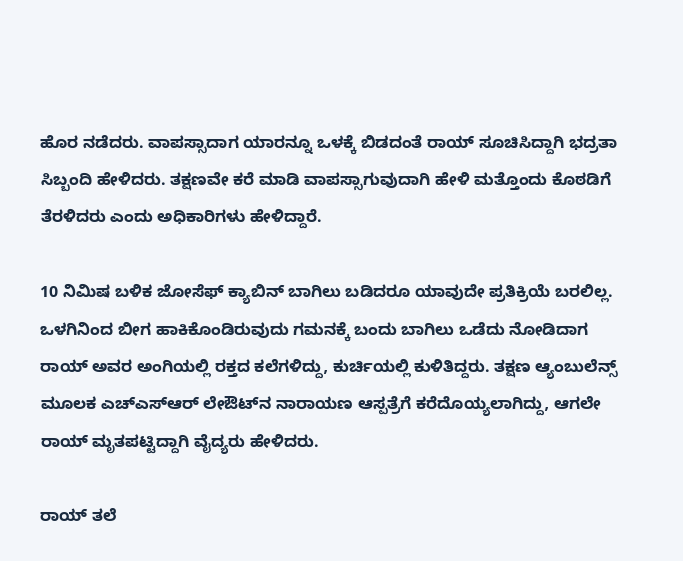ಹೊರ ನಡೆದರು. ವಾಪಸ್ಸಾದಾಗ ಯಾರನ್ನೂ ಒಳಕ್ಕೆ ಬಿಡದಂತೆ ರಾಯ್ ಸೂಚಿಸಿದ್ದಾಗಿ ಭದ್ರತಾ ಸಿಬ್ಬಂದಿ ಹೇಳಿದರು. ತಕ್ಷಣವೇ ಕರೆ ಮಾಡಿ ವಾಪಸ್ಸಾಗುವುದಾಗಿ ಹೇಳಿ ಮತ್ತೊಂದು ಕೊಠಡಿಗೆ ತೆರಳಿದರು ಎಂದು ಅಧಿಕಾರಿಗಳು ಹೇಳಿದ್ದಾರೆ.

10 ನಿಮಿಷ ಬಳಿಕ ಜೋಸೆಫ್ ಕ್ಯಾಬಿನ್ ಬಾಗಿಲು ಬಡಿದರೂ ಯಾವುದೇ ಪ್ರತಿಕ್ರಿಯೆ ಬರಲಿಲ್ಲ. ಒಳಗಿನಿಂದ ಬೀಗ ಹಾಕಿಕೊಂಡಿರುವುದು ಗಮನಕ್ಕೆ ಬಂದು ಬಾಗಿಲು ಒಡೆದು ನೋಡಿದಾಗ ರಾಯ್ ಅವರ ಅಂಗಿಯಲ್ಲಿ ರಕ್ತದ ಕಲೆಗಳಿದ್ದು, ಕುರ್ಚಿಯಲ್ಲಿ ಕುಳಿತಿದ್ದರು. ತಕ್ಷಣ ಆ್ಯಂಬುಲೆನ್ಸ್ ಮೂಲಕ ಎಚ್‍ಎಸ್‍ಆರ್ ಲೇಔಟ್‍ನ ನಾರಾಯಣ ಆಸ್ಪತ್ರೆಗೆ ಕರೆದೊಯ್ಯಲಾಗಿದ್ದು, ಆಗಲೇ ರಾಯ್ ಮೃತಪಟ್ಟಿದ್ದಾಗಿ ವೈದ್ಯರು ಹೇಳಿದರು.

ರಾಯ್ ತಲೆ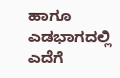ಹಾಗೂ ಎಡಭಾಗದಲ್ಲಿ ಎದೆಗೆ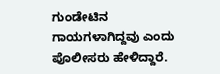ಗುಂಡೇಟಿನ ಗಾಯಗಳಾಗಿದ್ದವು ಎಂದು ಪೊಲೀಸರು ಹೇಳಿದ್ದಾರೆ.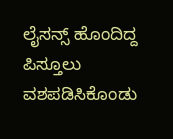ಲೈಸನ್ಸ್ ಹೊಂದಿದ್ದ ಪಿಸ್ತೂಲು ವಶಪಡಿಸಿಕೊಂಡು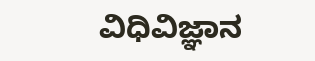ವಿಧಿವಿಜ್ಞಾನ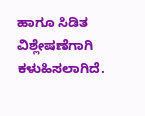ಹಾಗೂ ಸಿಡಿತ ವಿಶ್ಲೇಷಣೆಗಾಗಿ ಕಳುಹಿಸಲಾಗಿದೆ.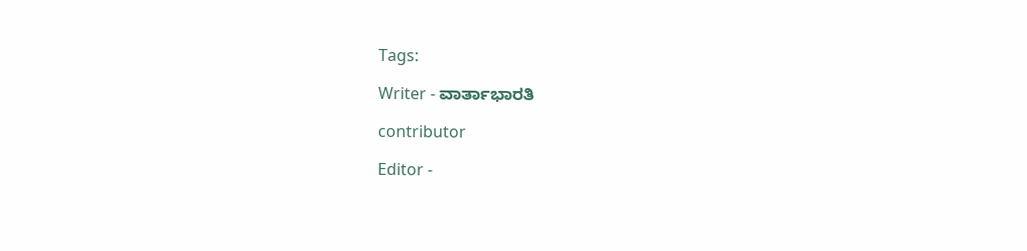Tags:

Writer - ವಾರ್ತಾಭಾರತಿ

contributor

Editor -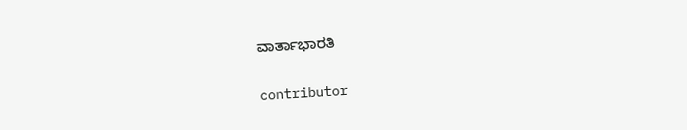ವಾರ್ತಾಭಾರತಿ

contributor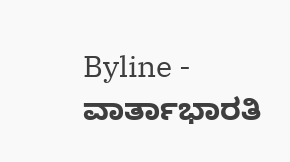Byline - ವಾರ್ತಾಭಾರತಿ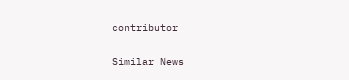contributor

Similar News